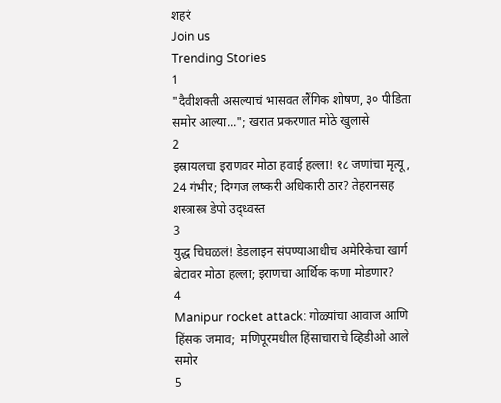शहरं
Join us
Trending Stories
1
"दैवीशक्ती असल्याचं भासवत लैंगिक शोषण, ३० पीडिता समोर आल्या..."; खरात प्रकरणात मोठे खुलासे
2
इस्रायलचा इराणवर मोठा हवाई हल्ला! १८ जणांचा मृत्यू, 24 गंभीर; दिग्गज लष्करी अधिकारी ठार? तेहरानसह शस्त्रास्त्र डेपो उद्ध्वस्त
3
युद्ध चिघळलं! डेडलाइन संपण्याआधीच अमेरिकेचा खार्ग बेटावर मोठा हल्ला; इराणचा आर्थिक कणा मोडणार?
4
Manipur rocket attack: गोळ्यांचा आवाज आणि हिंसक जमाव;  मणिपूरमधील हिंसाचाराचे व्हिडीओ आले समोर
5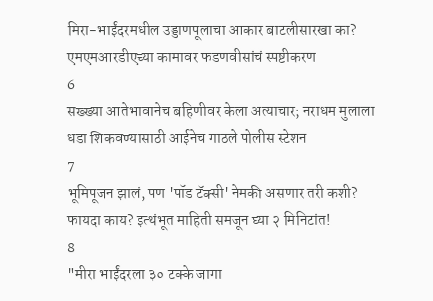मिरा-भाईंदरमधील उड्डाणपूलाचा आकार बाटलीसारखा का? एमएमआरडीएच्या कामावर फडणवीसांचं स्पष्टीकरण
6
सख्ख्या आतेभावानेच बहिणीवर केला अत्याचार; नराधम मुलाला धडा शिकवण्यासाठी आईनेच गाठले पोलीस स्टेशन
7
भूमिपूजन झालं, पण 'पॉड टॅक्सी' नेमकी असणार तरी कशी? फायदा काय? इत्थंभूत माहिती समजून घ्या २ मिनिटांत!
8
"मीरा भाईंदरला ३० टक्के जागा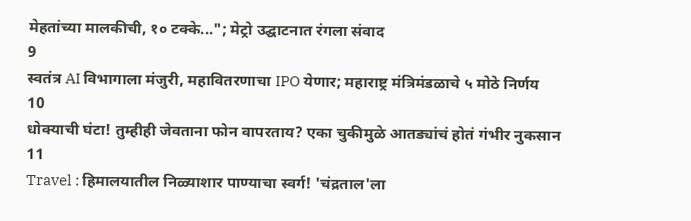मेहतांच्या मालकीची, १० टक्के..."; मेट्रो उद्घाटनात रंगला संवाद
9
स्वतंत्र AI विभागाला मंजुरी, महावितरणाचा IPO येणार; महाराष्ट्र मंत्रिमंडळाचे ५ मोठे निर्णय
10
धोक्याची घंटा! तुम्हीही जेवताना फोन वापरताय? एका चुकीमुळे आतड्यांचं होतं गंभीर नुकसान
11
Travel : हिमालयातील निळ्याशार पाण्याचा स्वर्ग! 'चंद्रताल'ला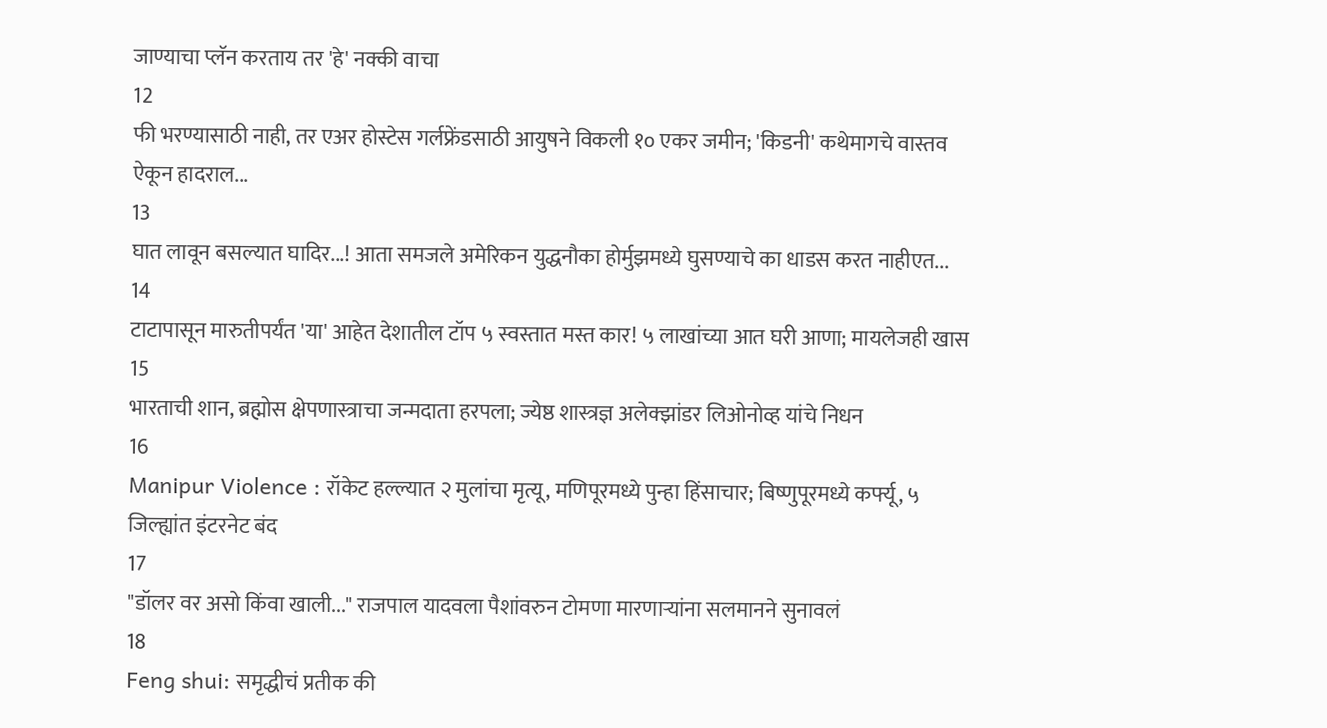जाण्याचा प्लॅन करताय तर 'हे' नक्की वाचा
12
फी भरण्यासाठी नाही, तर एअर होस्टेस गर्लफ्रेंडसाठी आयुषने विकली १० एकर जमीन; 'किडनी' कथेमागचे वास्तव ऐकून हादराल...
13
घात लावून बसल्यात घादिर...! आता समजले अमेरिकन युद्धनौका होर्मुझमध्ये घुसण्याचे का धाडस करत नाहीएत...
14
टाटापासून मारुतीपर्यंत 'या' आहेत देशातील टॉप ५ स्वस्तात मस्त कार! ५ लाखांच्या आत घरी आणा; मायलेजही खास
15
भारताची शान, ब्रह्मोस क्षेपणास्त्राचा जन्मदाता हरपला; ज्येष्ठ शास्त्रज्ञ अलेक्झांडर लिओनोव्ह यांचे निधन
16
Manipur Violence : रॉकेट हल्ल्यात २ मुलांचा मृत्यू, मणिपूरमध्ये पुन्हा हिंसाचार; बिष्णुपूरमध्ये कर्फ्यू, ५ जिल्ह्यांत इंटरनेट बंद
17
"डॉलर वर असो किंवा खाली..." राजपाल यादवला पैशांवरुन टोमणा मारणाऱ्यांना सलमानने सुनावलं
18
Feng shui: समृद्धीचं प्रतीक की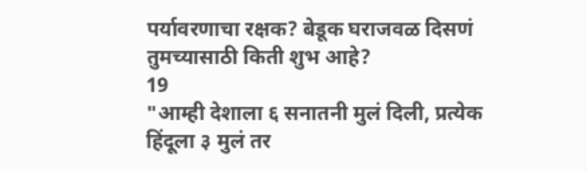पर्यावरणाचा रक्षक? बेडूक घराजवळ दिसणं तुमच्यासाठी किती शुभ आहे?
19
"आम्ही देशाला ६ सनातनी मुलं दिली, प्रत्येक हिंदूला ३ मुलं तर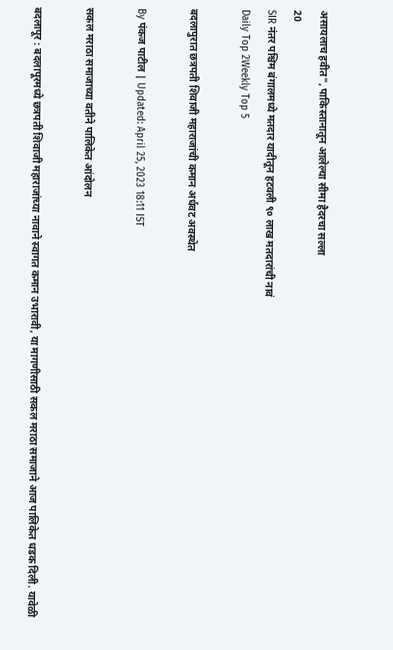असायलाच हवीत", पाकिस्तानातून आलेल्या सीमा हैदरचा सल्ला
20
SIR नंतर पश्चिम बंगालमध्ये मतदार यादीतून हटवली ९० लाख मतदारांची नावं
Daily Top 2Weekly Top 5

बदलापुरात छत्रपती शिवाजी महाराजांची कमान अर्धवट अवस्थेत

By पंकज पाटील | Updated: April 25, 2023 18:11 IST

सकल मराठा समाजाच्या वतीने पालिकेत आंदोलन

बदलापूर : बदलापूरमध्ये छत्रपती शिवाजी महाराजांच्या नावाने स्वागत कमान उभारावी, या मागणीसाठी सकल मराठा समाजाने आज पालिकेत धडक दिली. यावेळी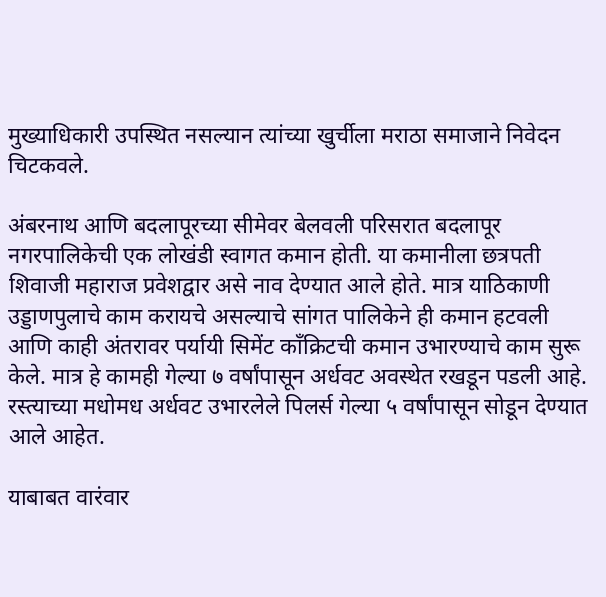मुख्याधिकारी उपस्थित नसल्यान त्यांच्या खुर्चीला मराठा समाजाने निवेदन चिटकवले.

अंबरनाथ आणि बदलापूरच्या सीमेवर बेलवली परिसरात बदलापूर नगरपालिकेची एक लोखंडी स्वागत कमान होती. या कमानीला छत्रपती शिवाजी महाराज प्रवेशद्वार असे नाव देण्यात आले होते. मात्र याठिकाणी उड्डाणपुलाचे काम करायचे असल्याचे सांगत पालिकेने ही कमान हटवली आणि काही अंतरावर पर्यायी सिमेंट काँक्रिटची कमान उभारण्याचे काम सुरू केले. मात्र हे कामही गेल्या ७ वर्षांपासून अर्धवट अवस्थेत रखडून पडली आहे. रस्त्याच्या मधोमध अर्धवट उभारलेले पिलर्स गेल्या ५ वर्षांपासून सोडून देण्यात आले आहेत.

याबाबत वारंवार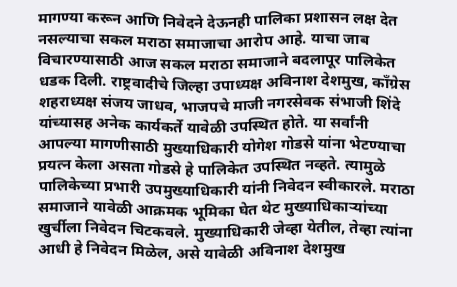मागण्या करून आणि निवेदने देऊनही पालिका प्रशासन लक्ष देत नसल्याचा सकल मराठा समाजाचा आरोप आहे. याचा जाब विचारण्यासाठी आज सकल मराठा समाजाने बदलापूर पालिकेत धडक दिली. राष्ट्रवादीचे जिल्हा उपाध्यक्ष अविनाश देशमुख, काँग्रेस शहराध्यक्ष संजय जाधव, भाजपचे माजी नगरसेवक संभाजी शिंदे यांच्यासह अनेक कार्यकर्ते यावेळी उपस्थित होते. या सर्वांनी आपल्या मागणीसाठी मुख्याधिकारी योगेश गोडसे यांना भेटण्याचा प्रयत्न केला असता गोडसे हे पालिकेत उपस्थित नव्हते. त्यामुळे पालिकेच्या प्रभारी उपमुख्याधिकारी यांनी निवेदन स्वीकारले. मराठा समाजाने यावेळी आक्रमक भूमिका घेत थेट मुख्याधिकाऱ्यांच्या खुर्चीला निवेदन चिटकवले. मुख्याधिकारी जेव्हा येतील, तेव्हा त्यांना आधी हे निवेदन मिळेल, असे यावेळी अविनाश देशमुख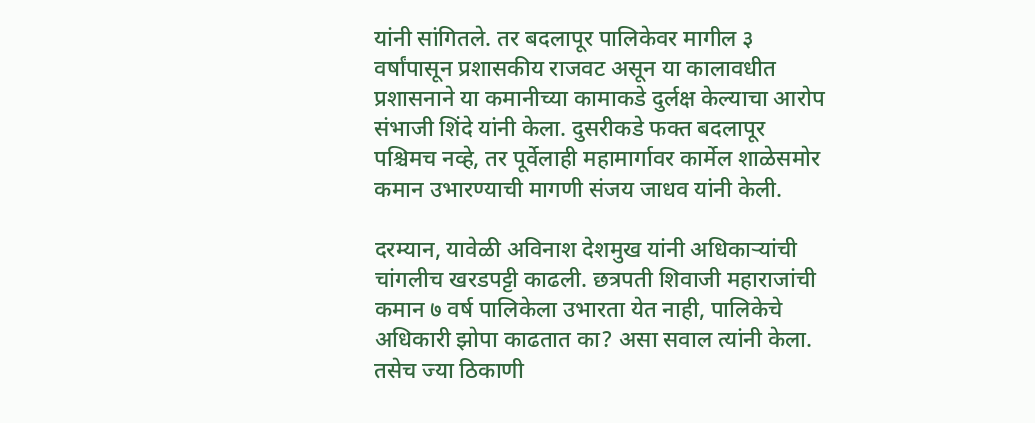यांनी सांगितले. तर बदलापूर पालिकेवर मागील ३ वर्षांपासून प्रशासकीय राजवट असून या कालावधीत प्रशासनाने या कमानीच्या कामाकडे दुर्लक्ष केल्याचा आरोप संभाजी शिंदे यांनी केला. दुसरीकडे फक्त बदलापूर पश्चिमच नव्हे, तर पूर्वेलाही महामार्गावर कार्मेल शाळेसमोर कमान उभारण्याची मागणी संजय जाधव यांनी केली.

दरम्यान, यावेळी अविनाश देशमुख यांनी अधिकाऱ्यांची चांगलीच खरडपट्टी काढली. छत्रपती शिवाजी महाराजांची कमान ७ वर्ष पालिकेला उभारता येत नाही, पालिकेचे अधिकारी झोपा काढतात का? असा सवाल त्यांनी केला. तसेच ज्या ठिकाणी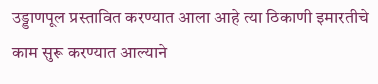उड्डाणपूल प्रस्तावित करण्यात आला आहे त्या ठिकाणी इमारतीचे काम सुरू करण्यात आल्याने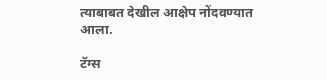त्याबाबत देखील आक्षेप नोंदवण्यात आला.

टॅग्स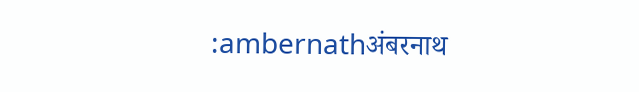:ambernathअंबरनाथ